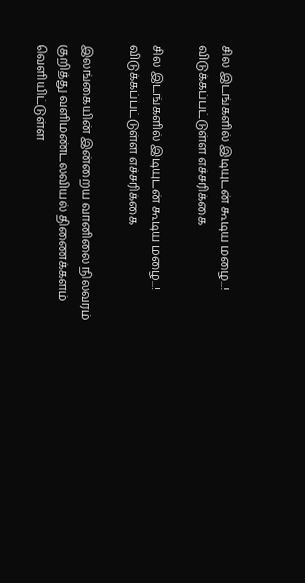சில இடங்களில் இடியுடன் கூடிய மழை...! விடுக்கப்பட்டுள்ள எச்சரிக்கை

சில இடங்களில் இடியுடன் கூடிய மழை...! விடுக்கப்பட்டுள்ள எச்சரிக்கை

இலங்கையின் இன்றைய வானிலை நிலவரம் குறித்து வளிமண்டலவியல் திணைக்களம் வெளியிட்டுள்ள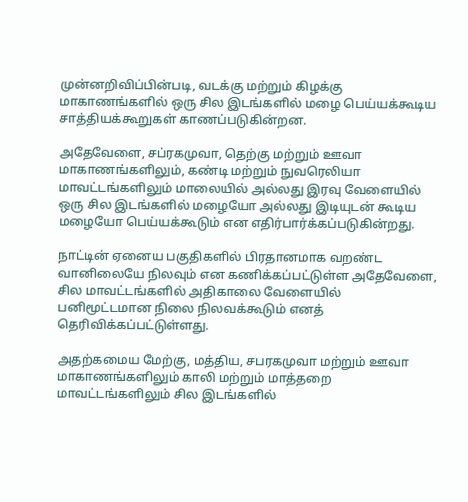முன்னறிவிப்பின்படி, வடக்கு மற்றும் கிழக்கு மாகாணங்களில் ஒரு சில இடங்களில் மழை பெய்யக்கூடிய சாத்தியக்கூறுகள் காணப்படுகின்றன.

அதேவேளை, சப்ரகமுவா, தெற்கு மற்றும் ஊவா மாகாணங்களிலும், கண்டி மற்றும் நுவரெலியா மாவட்டங்களிலும் மாலையில் அல்லது இரவு வேளையில் ஒரு சில இடங்களில் மழையோ அல்லது இடியுடன் கூடிய மழையோ பெய்யக்கூடும் என எதிர்பார்க்கப்படுகின்றது.

நாட்டின் ஏனைய பகுதிகளில் பிரதானமாக வறண்ட வானிலையே நிலவும் என கணிக்கப்பட்டுள்ள அதேவேளை, சில மாவட்டங்களில் அதிகாலை வேளையில் பனிமூட்டமான நிலை நிலவக்கூடும் எனத் தெரிவிக்கப்பட்டுள்ளது.

அதற்கமைய மேற்கு, மத்திய, சபரகமுவா மற்றும் ஊவா மாகாணங்களிலும் காலி மற்றும் மாத்தறை மாவட்டங்களிலும் சில இடங்களில்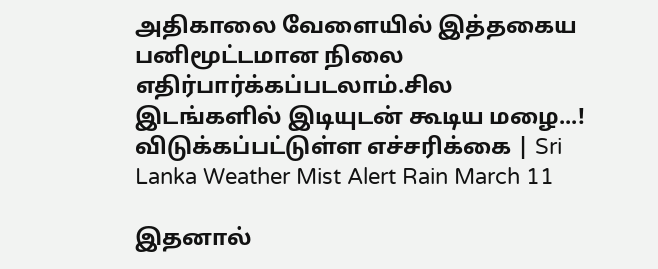அதிகாலை வேளையில் இத்தகைய பனிமூட்டமான நிலை எதிர்பார்க்கப்படலாம்.சில இடங்களில் இடியுடன் கூடிய மழை...! விடுக்கப்பட்டுள்ள எச்சரிக்கை | Sri Lanka Weather Mist Alert Rain March 11

இதனால்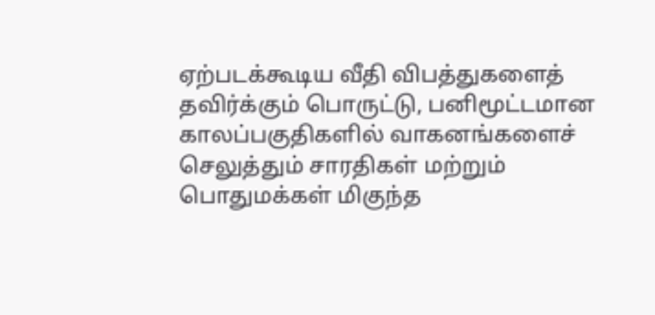ஏற்படக்கூடிய வீதி விபத்துகளைத் தவிர்க்கும் பொருட்டு, பனிமூட்டமான காலப்பகுதிகளில் வாகனங்களைச் செலுத்தும் சாரதிகள் மற்றும் பொதுமக்கள் மிகுந்த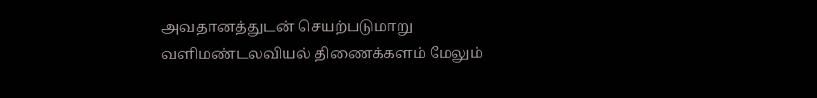அவதானத்துடன் செயற்படுமாறு வளிமண்டலவியல் திணைக்களம் மேலும்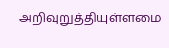அறிவுறுத்தியுள்ளமை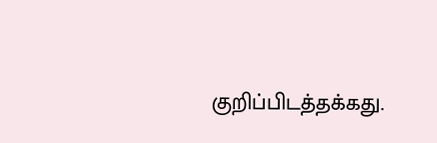குறிப்பிடத்தக்கது.